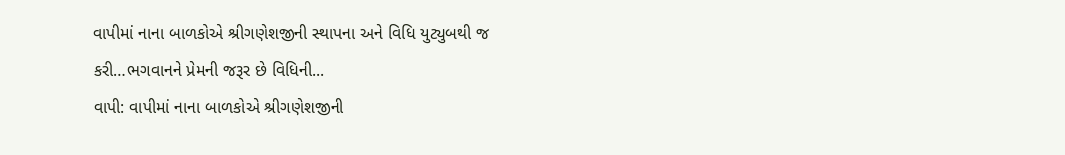વાપીમાં નાના બાળકોએ શ્રીગણેશજીની સ્થાપના અને વિધિ યુટ્યુબથી જ કરી…ભગવાનને પ્રેમની જરૂર છે વિધિની...
વાપી: વાપીમાં નાના બાળકોએ શ્રીગણેશજીની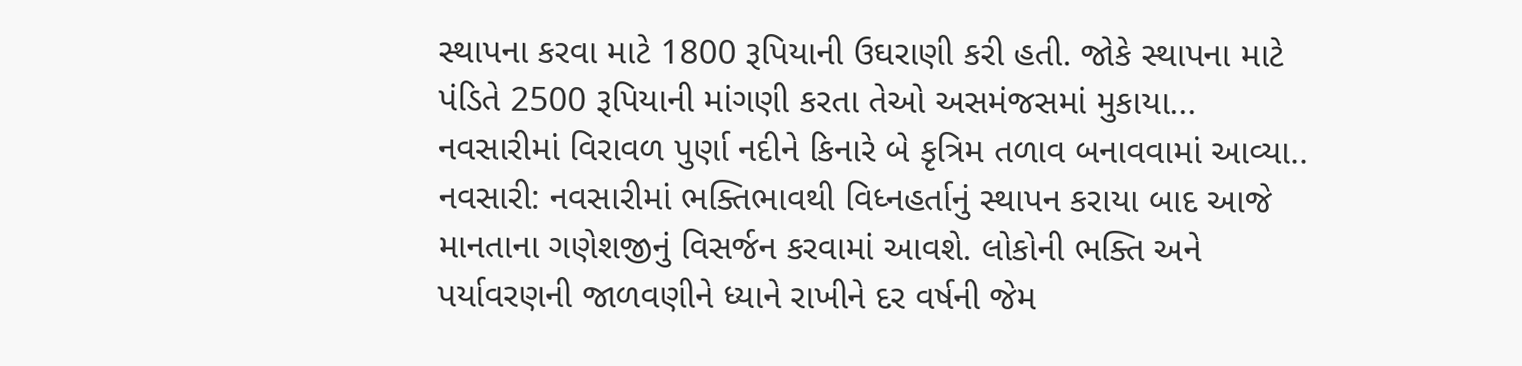સ્થાપના કરવા માટે 1800 રૂપિયાની ઉઘરાણી કરી હતી. જોકે સ્થાપના માટે પંડિતે 2500 રૂપિયાની માંગણી કરતા તેઓ અસમંજસમાં મુકાયા...
નવસારીમાં વિરાવળ પુર્ણા નદીને કિનારે બે કૃત્રિમ તળાવ બનાવવામાં આવ્યા..
નવસારી: નવસારીમાં ભક્તિભાવથી વિધ્નહર્તાનું સ્થાપન કરાયા બાદ આજે માનતાના ગણેશજીનું વિસર્જન કરવામાં આવશે. લોકોની ભક્તિ અને પર્યાવરણની જાળવણીને ધ્યાને રાખીને દર વર્ષની જેમ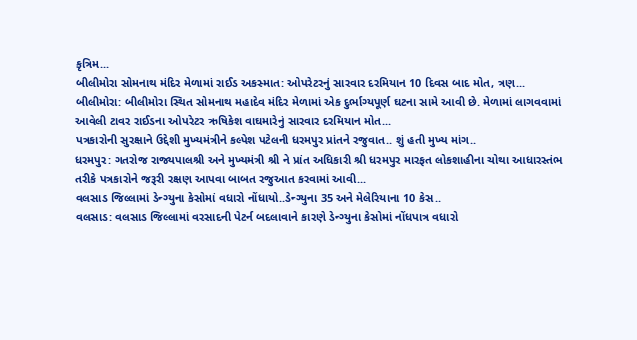કૃત્રિમ...
બીલીમોરા સોમનાથ મંદિર મેળામાં રાઈડ અકસ્માત: ઓપરેટરનું સારવાર દરમિયાન 10 દિવસ બાદ મોત, ત્રણ...
બીલીમોરા: બીલીમોરા સ્થિત સોમનાથ મહાદેવ મંદિર મેળામાં એક દુર્ભાગ્યપૂર્ણ ઘટના સામે આવી છે. મેળામાં લાગવવામાં આવેલી ટાવર રાઈડના ઓપરેટર ઋષિકેશ વાઘમારેનું સારવાર દરમિયાન મોત...
પત્રકારોની સુરક્ષાને ઉદ્દેશી મુખ્યમંત્રીને કલ્પેશ પટેલની ધરમપુર પ્રાંતને રજુવાત.. શું હતી મુખ્ય માંગ..
ધરમપુર: ગતરોજ રાજ્યપાલશ્રી અને મુખ્યમંત્રી શ્રી ને પ્રાંત અધિકારી શ્રી ધરમપુર મારફત લોકશાહીના ચોથા આધારસ્તંભ તરીકે પત્રકારોને જરૂરી રક્ષણ આપવા બાબત રજુઆત કરવામાં આવી...
વલસાડ જિલ્લામાં ડેન્ગ્યુના કેસોમાં વધારો નોંધાયો..ડેન્ગ્યુના 35 અને મેલેરિયાના 10 કેસ..
વલસાડ: વલસાડ જિલ્લામાં વરસાદની પેટર્ન બદલાવાને કારણે ડેન્ગ્યુના કેસોમાં નોંધપાત્ર વધારો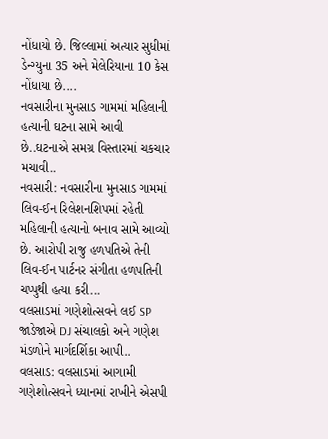નોંધાયો છે. જિલ્લામાં અત્યાર સુધીમાં ડેન્ગ્યુના 35 અને મેલેરિયાના 10 કેસ નોંધાયા છે....
નવસારીના મુનસાડ ગામમાં મહિલાની હત્યાની ઘટના સામે આવી છે..ઘટનાએ સમગ્ર વિસ્તારમાં ચકચાર મચાવી..
નવસારી: નવસારીના મુનસાડ ગામમાં લિવ-ઈન રિલેશનશિપમાં રહેતી મહિલાની હત્યાનો બનાવ સામે આવ્યો છે. આરોપી રાજુ હળપતિએ તેની લિવ-ઈન પાર્ટનર સંગીતા હળપતિની ચપ્પુથી હત્યા કરી...
વલસાડમાં ગણેશોત્સવને લઈ SP જાડેજાએ DJ સંચાલકો અને ગણેશ મંડળોને માર્ગદર્શિકા આપી..
વલસાડ: વલસાડમાં આગામી ગણેશોત્સવને ધ્યાનમાં રાખીને એસપી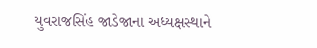યુવરાજસિંહ જાડેજાના અધ્યક્ષસ્થાને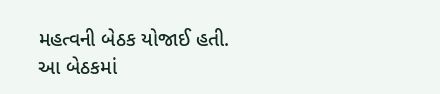મહત્વની બેઠક યોજાઈ હતી. આ બેઠકમાં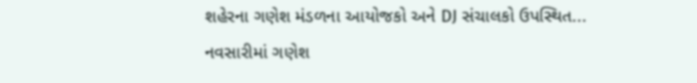શહેરના ગણેશ મંડળના આયોજકો અને DJ સંચાલકો ઉપસ્થિત...
નવસારીમાં ગણેશ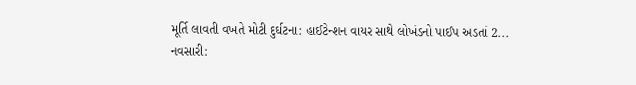મૂર્તિ લાવતી વખતે મોટી દુર્ઘટના: હાઈટેન્શન વાયર સાથે લોખંડનો પાઈપ અડતાં 2...
નવસારી: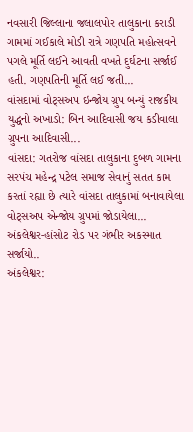નવસારી જિલ્લાના જલાલપોર તાલુકાના કરાડી ગામમાં ગઈકાલે મોડી રાત્રે ગણપતિ મહોત્સવને પગલે મૂર્તિ લઈને આવતી વખતે દુર્ઘટના સર્જાઈ હતી. ગણપતિની મૂર્તિ લઈ જતી...
વાંસદામાં વોટ્સઅપ ઇન્જોય ગ્રુપ બન્યું રાજકીય યુદ્ધનો અખાડો: બિન આદિવાસી જય કડીવાલા ગ્રુપના આદિવાસી...
વાંસદા: ગતરોજ વાંસદા તાલુકાના દુબળ ગામના સરપંચ મહેન્દ્ર પટેલ સમાજ સેવાનું સતત કામ કરતાં રહ્યા છે ત્યારે વાંસદા તાલુકામાં બનાવાયેલા વોટ્સઅપ એન્જોય ગ્રુપમાં જોડાયેલા...
અંકલેશ્વર-હાંસોટ રોડ પર ગંભીર અકસ્માત સર્જાયો..
અંકલેશ્વર: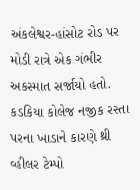અંકલેશ્વર-હાંસોટ રોડ પર મોડી રાત્રે એક ગંભીર અકસ્માત સર્જાયો હતો. કડકિયા કોલેજ નજીક રસ્તા પરના ખાડાને કારણે થ્રી વ્હીલર ટેમ્પો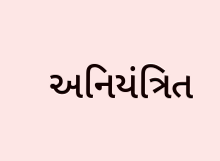અનિયંત્રિત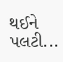થઈને પલટી...